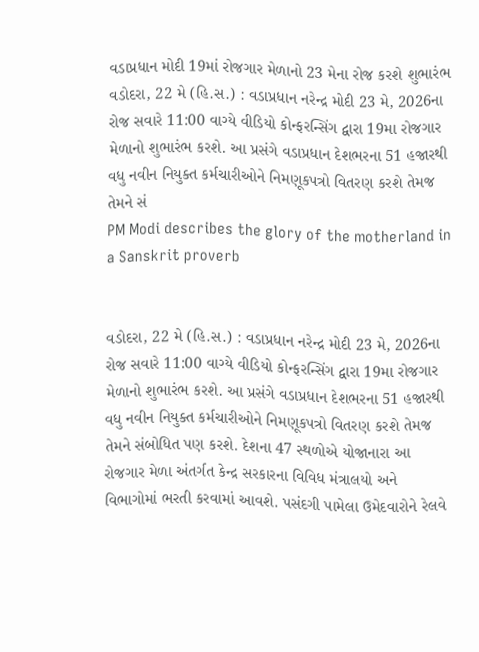વડાપ્રધાન મોદી 19માં રોજગાર મેળાનો 23 મેના રોજ કરશે શુભારંભ
વડોદરા, 22 મે (હિ.સ.) : વડાપ્રધાન નરેન્દ્ર મોદી 23 મે, 2026ના રોજ સવારે 11:00 વાગ્યે વીડિયો કોન્ફરન્સિંગ દ્વારા 19મા રોજગાર મેળાનો શુભારંભ કરશે. આ પ્રસંગે વડાપ્રધાન દેશભરના 51 હજારથી વધુ નવીન નિયુક્ત કર્મચારીઓને નિમણૂકપત્રો વિતરણ કરશે તેમજ તેમને સં
PM Modi describes the glory of the motherland in a Sanskrit proverb


વડોદરા, 22 મે (હિ.સ.) : વડાપ્રધાન નરેન્દ્ર મોદી 23 મે, 2026ના રોજ સવારે 11:00 વાગ્યે વીડિયો કોન્ફરન્સિંગ દ્વારા 19મા રોજગાર મેળાનો શુભારંભ કરશે. આ પ્રસંગે વડાપ્રધાન દેશભરના 51 હજારથી વધુ નવીન નિયુક્ત કર્મચારીઓને નિમણૂકપત્રો વિતરણ કરશે તેમજ તેમને સંબોધિત પણ કરશે. દેશના 47 સ્થળોએ યોજાનારા આ રોજગાર મેળા અંતર્ગત કેન્દ્ર સરકારના વિવિધ મંત્રાલયો અને વિભાગોમાં ભરતી કરવામાં આવશે. પસંદગી પામેલા ઉમેદવારોને રેલવે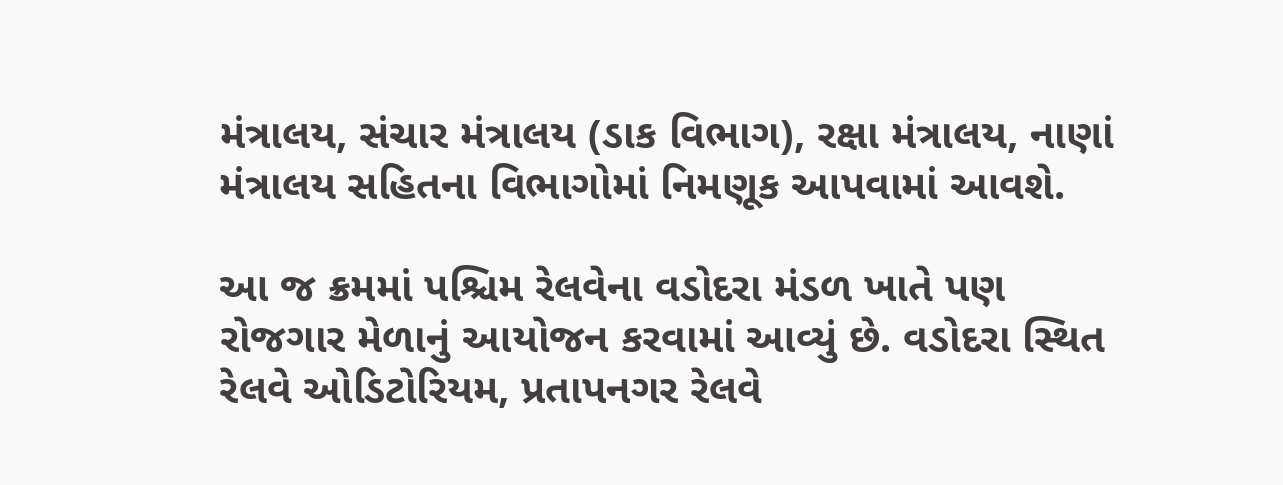મંત્રાલય, સંચાર મંત્રાલય (ડાક વિભાગ), રક્ષા મંત્રાલય, નાણાં મંત્રાલય સહિતના વિભાગોમાં નિમણૂક આપવામાં આવશે.

આ જ ક્રમમાં પશ્ચિમ રેલવેના વડોદરા મંડળ ખાતે પણ રોજગાર મેળાનું આયોજન કરવામાં આવ્યું છે. વડોદરા સ્થિત રેલવે ઓડિટોરિયમ, પ્રતાપનગર રેલવે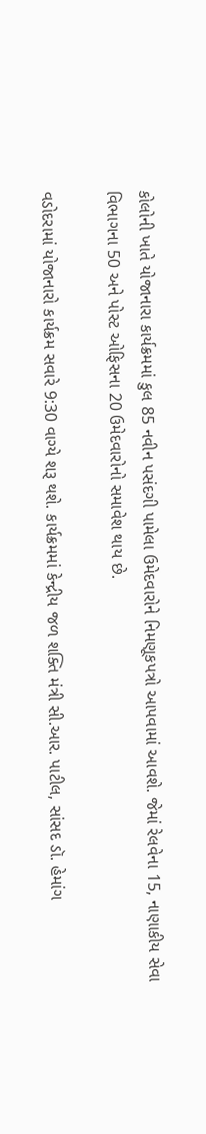કોલોની ખાતે યોજાનારા કાર્યક્રમમાં કુલ 85 નવીન પસંદગી પામેલા ઉમેદવારોને નિમણૂકપત્રો આપવામાં આવશે. જેમાં રેલવેના 15, નાણાકીય સેવા વિભાગના 50 અને પોસ્ટ ઓફિસના 20 ઉમેદવારોનો સમાવેશ થાય છે.

વડોદરામાં યોજાનારો કાર્યક્રમ સવારે 9:30 વાગ્યે શરૂ થશે. કાર્યક્રમમાં કેન્દ્રીય જળ શક્તિ મંત્રી સી.આર. પાટીલ, સાંસદ ડૉ. હેમાંગ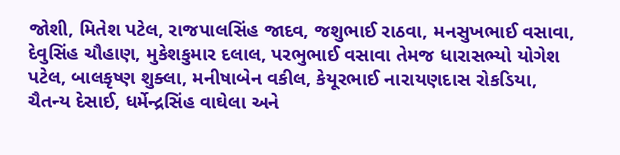જોશી, મિતેશ પટેલ, રાજપાલસિંહ જાદવ, જશુભાઈ રાઠવા, મનસુખભાઈ વસાવા, દેવુસિંહ ચૌહાણ, મુકેશકુમાર દલાલ, પરભુભાઈ વસાવા તેમજ ધારાસભ્યો યોગેશ પટેલ, બાલકૃષ્ણ શુક્લા, મનીષાબેન વકીલ, કેયૂરભાઈ નારાયણદાસ રોકડિયા, ચૈતન્ય દેસાઈ, ધર્મેન્દ્રસિંહ વાઘેલા અને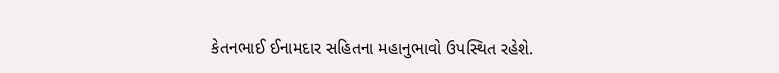કેતનભાઈ ઈનામદાર સહિતના મહાનુભાવો ઉપસ્થિત રહેશે.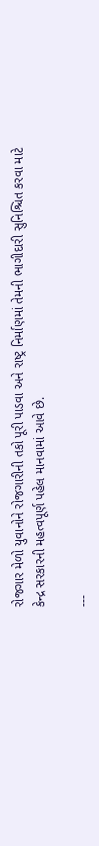રોજગાર મેળો યુવાનોને રોજગારીની તકો પૂરી પાડવા અને રાષ્ટ્ર નિર્માણમાં તેમની ભાગીદારી સુનિશ્ચિત કરવા માટે કેન્દ્ર સરકારની મહત્વપૂર્ણ પહેલ માનવામાં આવે છે.

---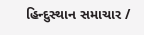હિન્દુસ્થાન સમાચાર /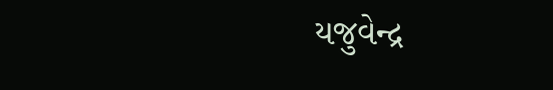યજુવેન્દ્ર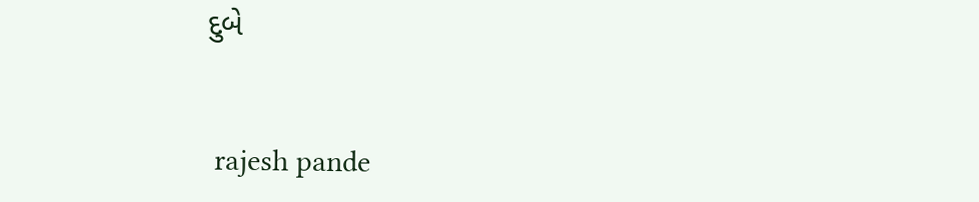દુબે


 rajesh pande